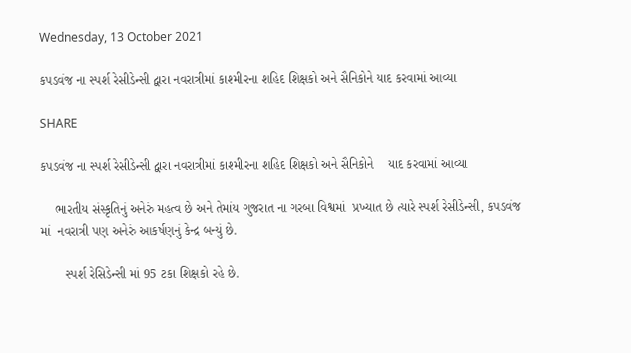Wednesday, 13 October 2021

કપડવંજ ના સ્પર્શ રેસીડેન્સી દ્વારા નવરાત્રીમાં કાશ્મીરના શહિદ શિક્ષકો અને સૈનિકોને યાદ કરવામાં આવ્યા

SHARE

કપડવંજ ના સ્પર્શ રેસીડેન્સી દ્વારા નવરાત્રીમાં કાશ્મીરના શહિદ શિક્ષકો અને સૈનિકોને    યાદ કરવામાં આવ્યા

    ભારતીય સંસ્કૃતિનું અનેરું મહત્વ છે અને તેમાંય ગુજરાત ના ગરબા વિશ્વમાં  પ્રખ્યાત છે ત્યારે સ્પર્શ રેસીડેન્સી, કપડવંજ માં  નવરાત્રી પણ અનેરું આકર્ષણનું કેન્દ્ર બન્યું છે.

       સ્પર્શ રેસિડેન્સી માં 95 ટકા શિક્ષકો રહે છે.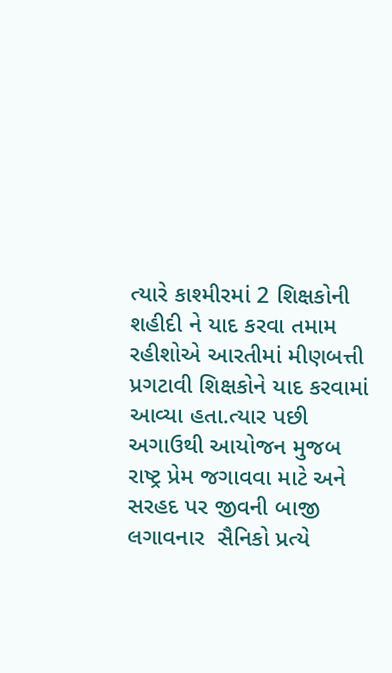ત્યારે કાશ્મીરમાં 2 શિક્ષકોની શહીદી ને યાદ કરવા તમામ રહીશોએ આરતીમાં મીણબત્તી પ્રગટાવી શિક્ષકોને યાદ કરવામાં આવ્યા હતા.ત્યાર પછી અગાઉથી આયોજન મુજબ  રાષ્ટ્ર પ્રેમ જગાવવા માટે અને  સરહદ પર જીવની બાજી લગાવનાર  સૈનિકો પ્રત્યે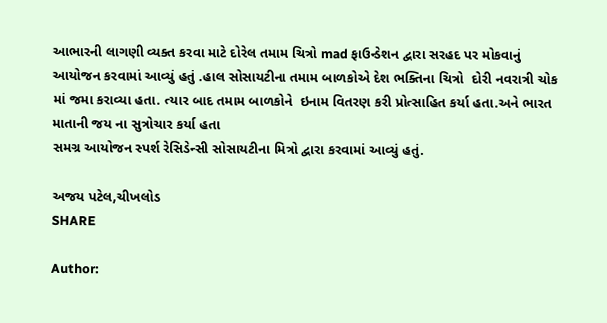આભારની લાગણી વ્યક્ત કરવા માટે દોરેલ તમામ ચિત્રો mad ફાઉન્ડેશન દ્વારા સરહદ પર મોકવાનું આયોજન કરવામાં આવ્યું હતું .હાલ સોસાયટીના તમામ બાળકોએ દેશ ભક્તિના ચિત્રો  દોરી નવરાત્રી ચોક માં જમા કરાવ્યા હતા. ત્યાર બાદ તમામ બાળકોને  ઇનામ વિતરણ કરી પ્રોત્સાહિત કર્યા હતા.અને ભારત માતાની જય ના સુત્રોચાર કર્યા હતા
સમગ્ર આયોજન સ્પર્શ રેસિડેન્સી સોસાયટીના મિત્રો દ્વારા કરવામાં આવ્યું હતું.

અજય પટેલ,ચીખલોડ
SHARE

Author: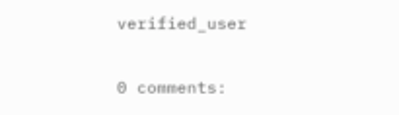verified_user

0 comments: